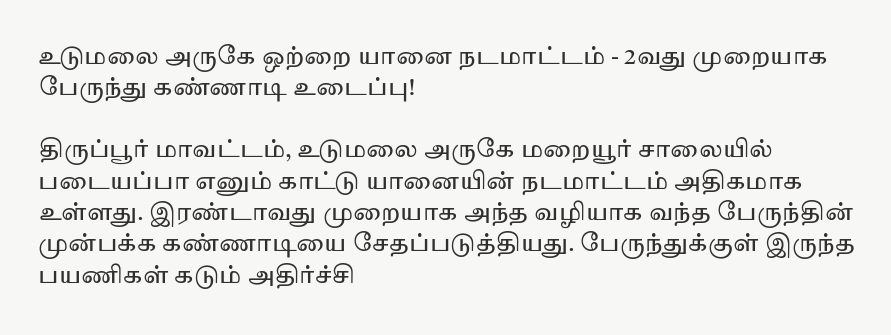உடுமலை அருகே ஒற்றை யானை நடமாட்டம் - 2வது முறையாக பேருந்து கண்ணாடி உடைப்பு!

திருப்பூர் மாவட்டம், உடுமலை அருகே மறையூர் சாலையில் படையப்பா எனும் காட்டு யானையின் நடமாட்டம் அதிகமாக உள்ளது. இரண்டாவது முறையாக அந்த வழியாக வந்த பேருந்தின் முன்பக்க கண்ணாடியை சேதப்படுத்தியது. பேருந்துக்குள் இருந்த பயணிகள் கடும் அதிர்ச்சி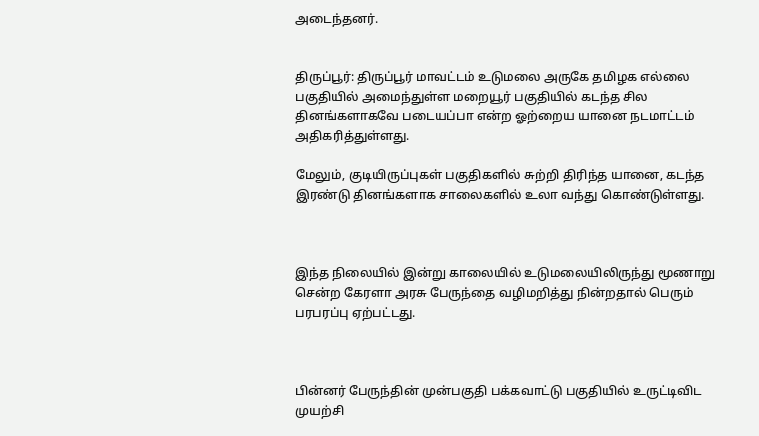அடைந்தனர்.


திருப்பூர்: திருப்பூர் மாவட்டம் உடுமலை அருகே தமிழக எல்லை பகுதியில் அமைந்துள்ள மறையூர் பகுதியில் கடந்த சில தினங்களாகவே படையப்பா என்ற ஓற்றைய யானை நடமாட்டம் அதிகரித்துள்ளது.

மேலும், குடியிருப்புகள் பகுதிகளில் சுற்றி திரிந்த யானை, கடந்த இரண்டு தினங்களாக சாலைகளில் உலா வந்து கொண்டுள்ளது.



இந்த நிலையில் இன்று காலையில் உடுமலையிலிருந்து மூணாறு சென்ற கேரளா அரசு பேருந்தை வழிமறித்து நின்றதால் பெரும் பரபரப்பு ஏற்பட்டது.



பின்னர் பேருந்தின் முன்பகுதி பக்கவாட்டு பகுதியில் உருட்டிவிட முயற்சி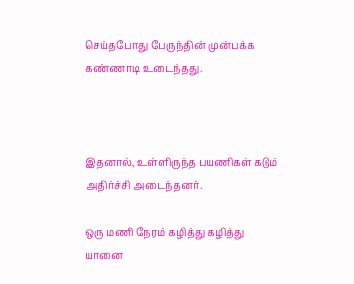செய்தபோது பேருந்தின் முன்பக்க கண்ணாடி உடைந்தது.



இதனால், உள்ளிருந்த பயணிகள் கடும் அதிர்ச்சி அடைந்தனர்.

ஒரு மணி நேரம் கழித்து கழித்து யானை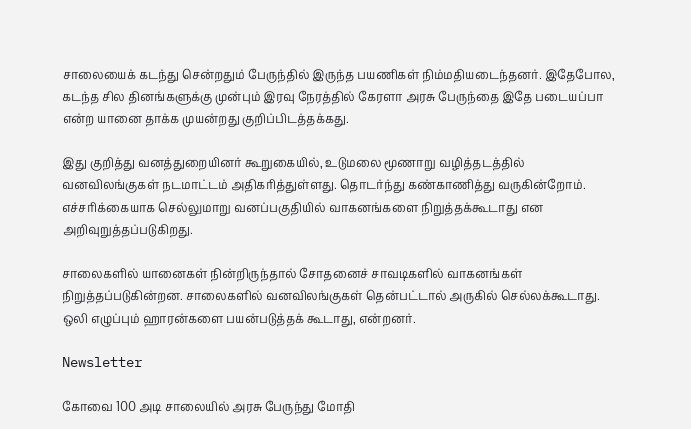சாலையைக் கடந்து சென்றதும் பேருந்தில் இருந்த பயணிகள் நிம்மதியடைந்தனர். இதேபோல, கடந்த சில தினங்களுக்கு முன்பும் இரவு நேரத்தில் கேரளா அரசு பேருந்தை இதே படையப்பா என்ற யானை தாக்க முயன்றது குறிப்பிடத்தக்கது.

இது குறித்து வனத்துறையினர் கூறுகையில், உடுமலை மூணாறு வழித்தடத்தில் வனவிலங்குகள் நடமாட்டம் அதிகரித்துள்ளது. தொடர்ந்து கண்காணித்து வருகின்றோம். எச்சரிக்கையாக செல்லுமாறு வனப்பகுதியில் வாகனங்களை நிறுத்தக்கூடாது என அறிவுறுத்தப்படுகிறது.

சாலைகளில் யானைகள் நின்றிருந்தால் சோதனைச் சாவடிகளில் வாகனங்கள் நிறுத்தப்படுகின்றன. சாலைகளில் வனவிலங்குகள் தென்பட்டால் அருகில் செல்லக்கூடாது. ஒலி எழுப்பும் ஹாரன்களை பயன்படுத்தக் கூடாது, என்றனர்.

Newsletter

கோவை 100 அடி சாலையில் அரசு பேருந்து மோதி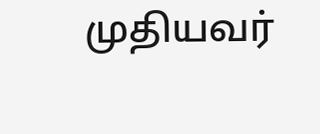முதியவர்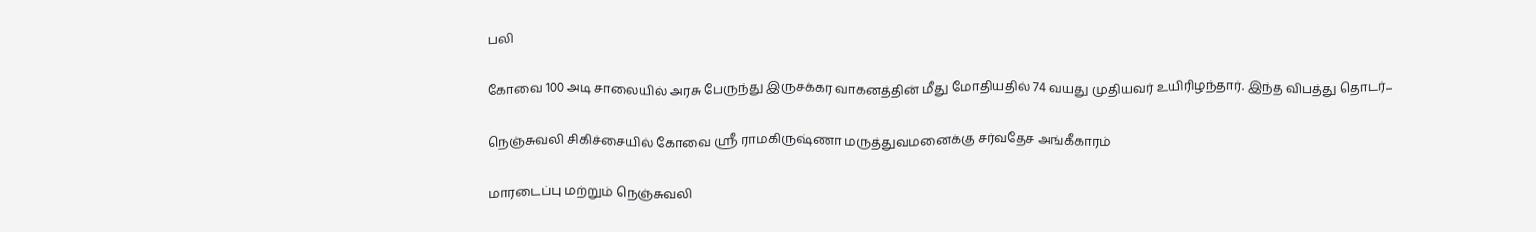பலி

கோவை 100 அடி சாலையில் அரசு பேருந்து இருசக்கர வாகனத்தின் மீது மோதியதில் 74 வயது முதியவர் உயிரிழந்தார். இந்த விபத்து தொடர்...

நெஞ்சுவலி சிகிச்சையில் கோவை ஸ்ரீ ராமகிருஷ்ணா மருத்துவமனைக்கு சர்வதேச அங்கீகாரம்

மாரடைப்பு மற்றும் நெஞ்சுவலி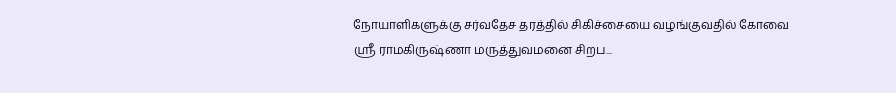நோயாளிகளுக்கு சர்வதேச தரத்தில் சிகிச்சையை வழங்குவதில் கோவை ஸ்ரீ ராமகிருஷ்ணா மருத்துவமனை சிறப...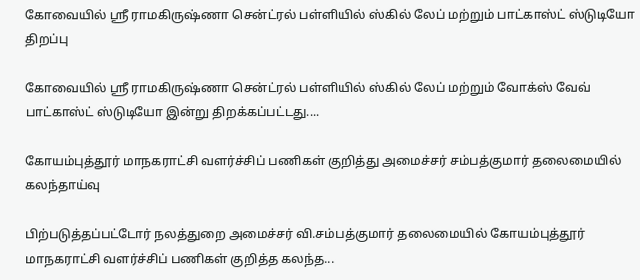கோவையில் ஸ்ரீ ராமகிருஷ்ணா சென்ட்ரல் பள்ளியில் ஸ்கில் லேப் மற்றும் பாட்காஸ்ட் ஸ்டுடியோ திறப்பு

கோவையில் ஸ்ரீ ராமகிருஷ்ணா சென்ட்ரல் பள்ளியில் ஸ்கில் லேப் மற்றும் வோக்ஸ் வேவ் பாட்காஸ்ட் ஸ்டுடியோ இன்று திறக்கப்பட்டது....

கோயம்புத்தூர் மாநகராட்சி வளர்ச்சிப் பணிகள் குறித்து அமைச்சர் சம்பத்குமார் தலைமையில் கலந்தாய்வு

பிற்படுத்தப்பட்டோர் நலத்துறை அமைச்சர் வி.சம்பத்குமார் தலைமையில் கோயம்புத்தூர் மாநகராட்சி வளர்ச்சிப் பணிகள் குறித்த கலந்த...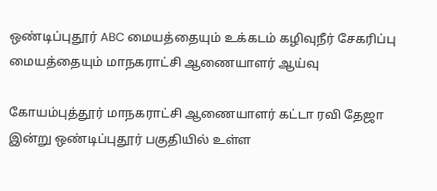ஒண்டிப்புதூர் ABC மையத்தையும் உக்கடம் கழிவுநீர் சேகரிப்பு மையத்தையும் மாநகராட்சி ஆணையாளர் ஆய்வு

கோயம்புத்தூர் மாநகராட்சி ஆணையாளர் கட்டா ரவி தேஜா இன்று ஒண்டிப்புதூர் பகுதியில் உள்ள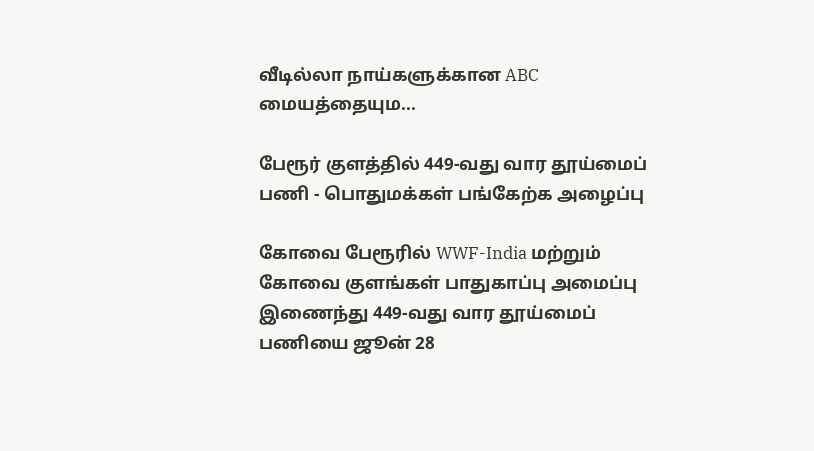வீடில்லா நாய்களுக்கான ABC மையத்தையும...

பேரூர் குளத்தில் 449-வது வார தூய்மைப் பணி - பொதுமக்கள் பங்கேற்க அழைப்பு

கோவை பேரூரில் WWF-India மற்றும் கோவை குளங்கள் பாதுகாப்பு அமைப்பு இணைந்து 449-வது வார தூய்மைப் பணியை ஜூன் 28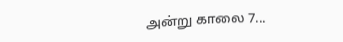அன்று காலை 7...